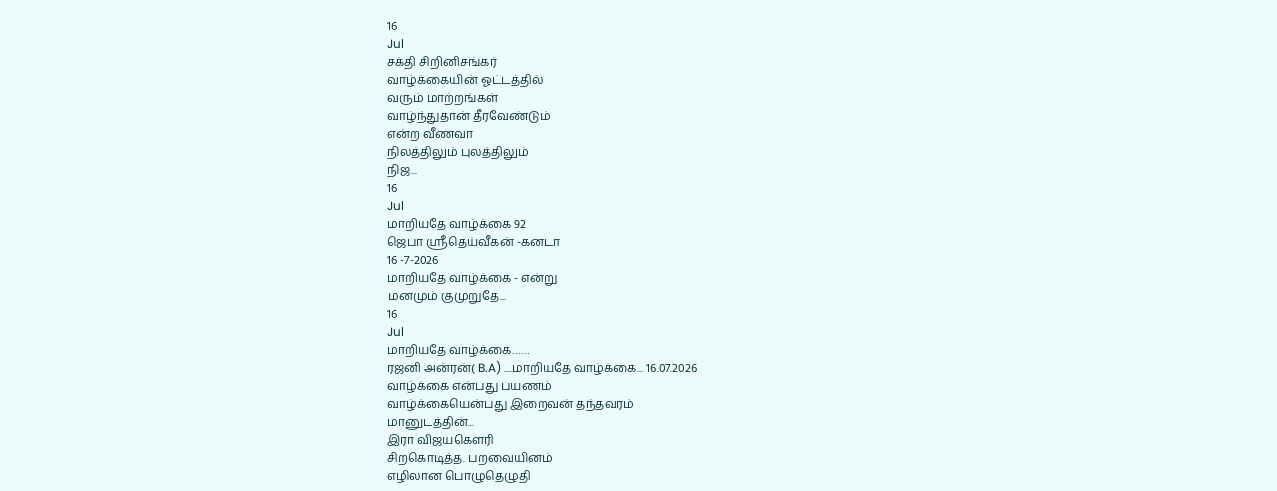16
Jul
சக்தி சிறினிசங்கர்
வாழ்க்கையின் ஓட்டத்தில்
வரும் மாற்றங்கள்
வாழ்ந்துதான் தீரவேண்டும்
என்ற வீணவா
நிலத்திலும் புலத்திலும்
நிஜ...
16
Jul
மாறியதே வாழ்க்கை 92
ஜெபா ஸ்ரீதெய்வீகன் -கனடா
16 -7-2026
மாறியதே வாழ்க்கை - என்று
மனமும் குமுறுதே...
16
Jul
மாறியதே வாழ்க்கை……
ரஜனி அன்ரன்( B.A) ....மாறியதே வாழ்க்கை... 16.07.2026
வாழ்க்கை என்பது பயணம்
வாழ்க்கையென்பது இறைவன் தந்தவரம்
மானுடத்தின்...
இரா விஜயகௌரி
சிறகொடித்த. பறவையினம்
எழிலான பொழுதெழுதி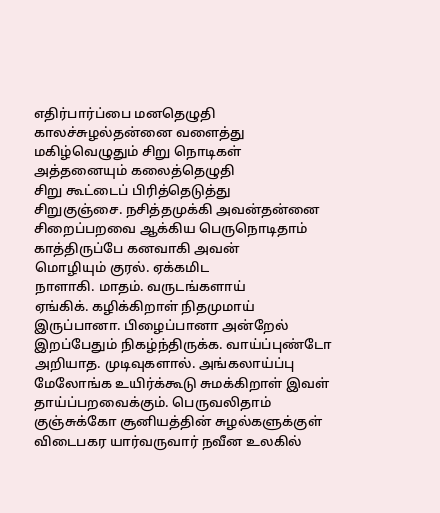எதிர்பார்ப்பை மனதெழுதி
காலச்சுழல்தன்னை வளைத்து
மகிழ்வெழுதும் சிறு நொடிகள்
அத்தனையும் கலைத்தெழுதி
சிறு கூட்டைப் பிரித்தெடுத்து
சிறுகுஞ்சை. நசித்தமுக்கி அவன்தன்னை
சிறைப்பறவை ஆக்கிய பெருநொடிதாம்
காத்திருப்பே கனவாகி அவன்
மொழியும் குரல். ஏக்கமிட
நாளாகி. மாதம். வருடங்களாய்
ஏங்கிக். கழிக்கிறாள் நிதமுமாய்
இருப்பானா. பிழைப்பானா அன்றேல்
இறப்பேதும் நிகழ்ந்திருக்க. வாய்ப்புண்டோ
அறியாத. முடிவுகளால். அங்கலாய்ப்பு
மேலோங்க உயிர்க்கூடு சுமக்கிறாள் இவள்
தாய்ப்பறவைக்கும். பெருவலிதாம்
குஞ்சுக்கோ சூனியத்தின் சுழல்களுக்குள்
விடைபகர யார்வருவார் நவீன உலகில்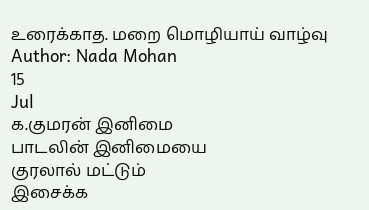உரைக்காத. மறை மொழியாய் வாழ்வு
Author: Nada Mohan
15
Jul
க.குமரன் இனிமை
பாடலின் இனிமையை
குரலால் மட்டும்
இசைக்க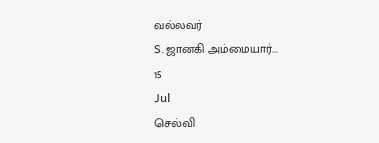வல்லவர்
S.ஜானகி அம்மையார்...
15
Jul
செல்வி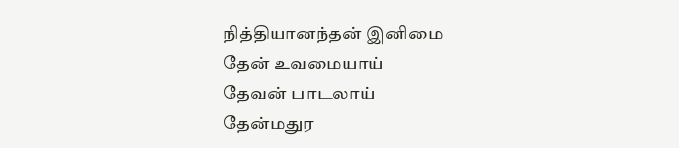நித்தியானந்தன் இனிமை
தேன் உவமையாய்
தேவன் பாடலாய்
தேன்மதுர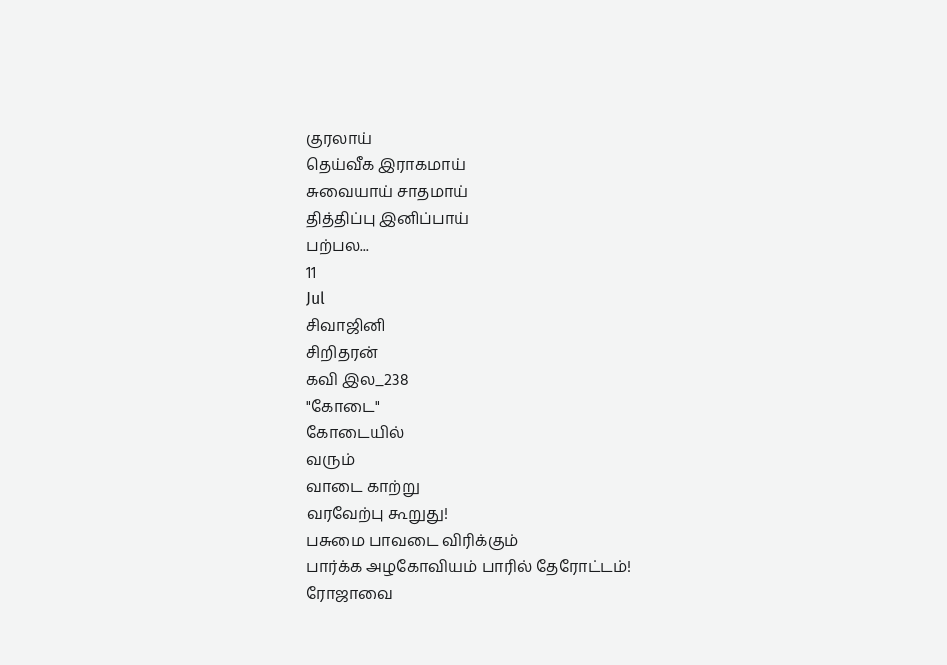குரலாய்
தெய்வீக இராகமாய்
சுவையாய் சாதமாய்
தித்திப்பு இனிப்பாய்
பற்பல...
11
Jul
சிவாஜினி
சிறிதரன்
கவி இல_238
"கோடை"
கோடையில்
வரும்
வாடை காற்று
வரவேற்பு கூறுது!
பசுமை பாவடை விரிக்கும்
பார்க்க அழகோவியம் பாரில் தேரோட்டம்!
ரோஜாவை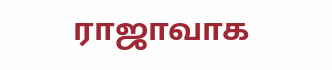ராஜாவாக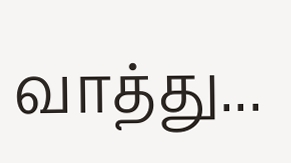வாத்து...